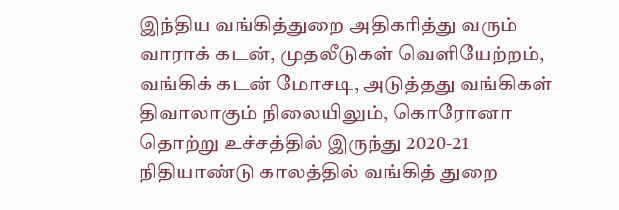இந்திய வங்கித்துறை அதிகரித்து வரும் வாராக் கடன், முதலீடுகள் வெளியேற்றம், வங்கிக் கடன் மோசடி, அடுத்தது வங்கிகள் திவாலாகும் நிலையிலும், கொரோனா தொற்று உச்சத்தில் இருந்து 2020-21 நிதியாண்டு காலத்தில் வங்கித் துறை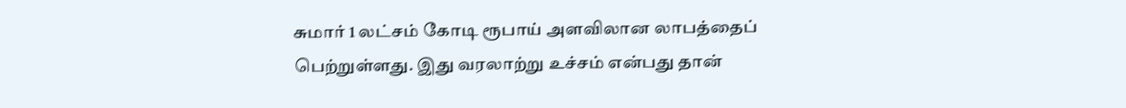சுமார் 1 லட்சம் கோடி ரூபாய் அளவிலான லாபத்தைப் பெற்றுள்ளது. இது வரலாற்று உச்சம் என்பது தான்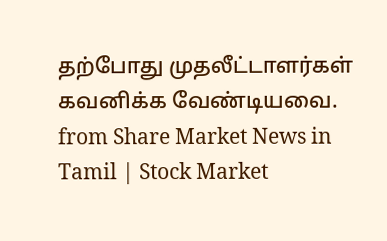தற்போது முதலீட்டாளர்கள் கவனிக்க வேண்டியவை.
from Share Market News in Tamil | Stock Market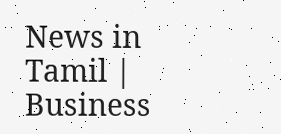News in Tamil | Business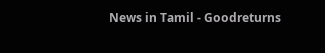News in Tamil - Goodreturns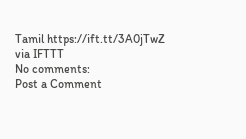Tamil https://ift.tt/3A0jTwZ
via IFTTT
No comments:
Post a Comment